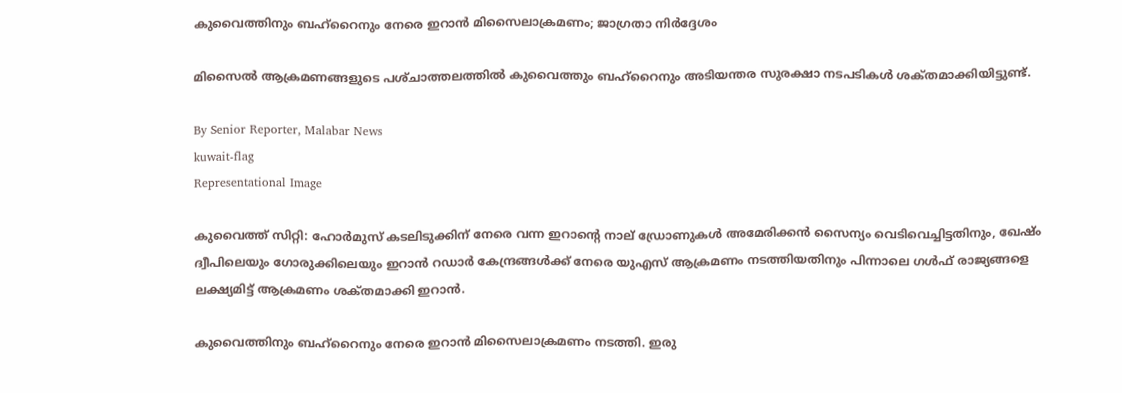കുവൈത്തിനും ബഹ്‌റൈനും നേരെ ഇറാൻ മിസൈലാക്രമണം; ജാഗ്രതാ നിർദ്ദേശം

മിസൈൽ ആക്രമണങ്ങളുടെ പശ്‌ചാത്തലത്തിൽ കുവൈത്തും ബഹ്‌റൈനും അടിയന്തര സുരക്ഷാ നടപടികൾ ശക്‌തമാക്കിയിട്ടുണ്ട്.

By Senior Reporter, Malabar News
kuwait-flag
Representational Image

കുവൈത്ത് സിറ്റി: ഹോർമുസ് കടലിടുക്കിന് നേരെ വന്ന ഇറാന്റെ നാല് ഡ്രോണുകൾ അമേരിക്കൻ സൈന്യം വെടിവെച്ചിട്ടതിനും, ഖേഷ്‌ം ദ്വീപിലെയും ഗോരുക്കിലെയും ഇറാൻ റഡാർ കേന്ദ്രങ്ങൾക്ക് നേരെ യുഎസ് ആക്രമണം നടത്തിയതിനും പിന്നാലെ ഗൾഫ് രാജ്യങ്ങളെ ലക്ഷ്യമിട്ട് ആക്രമണം ശക്‌തമാക്കി ഇറാൻ.

കുവൈത്തിനും ബഹ്‌റൈനും നേരെ ഇറാൻ മിസൈലാക്രമണം നടത്തി. ഇരു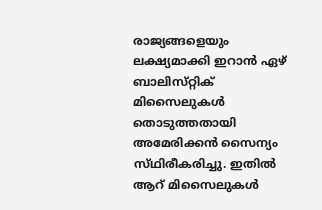രാജ്യങ്ങളെയും ലക്ഷ്യമാക്കി ഇറാൻ ഏഴ് ബാലിസ്‌റ്റിക് മിസൈലുകൾ തൊടുത്തതായി അമേരിക്കൻ സൈന്യം സ്‌ഥിരീകരിച്ചു. ഇതിൽ ആറ് മിസൈലുകൾ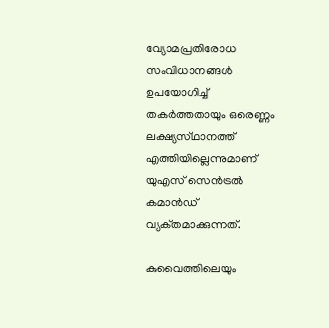വ്യോമപ്രതിരോധ സംവിധാനങ്ങൾ ഉപയോഗിച്ച് തകർത്തതായും ഒരെണ്ണം ലക്ഷ്യസ്‌ഥാനത്ത് എത്തിയില്ലെന്നുമാണ് യുഎസ് സെൻട്രൽ കമാൻഡ് വ്യക്‌തമാക്കുന്നത്.

കുവൈത്തിലെയും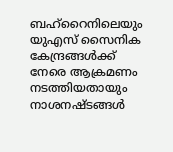ബഹ്‌റൈനിലെയും യുഎസ് സൈനിക കേന്ദ്രങ്ങൾക്ക് നേരെ ആക്രമണം നടത്തിയതായും നാശനഷ്‌ടങ്ങൾ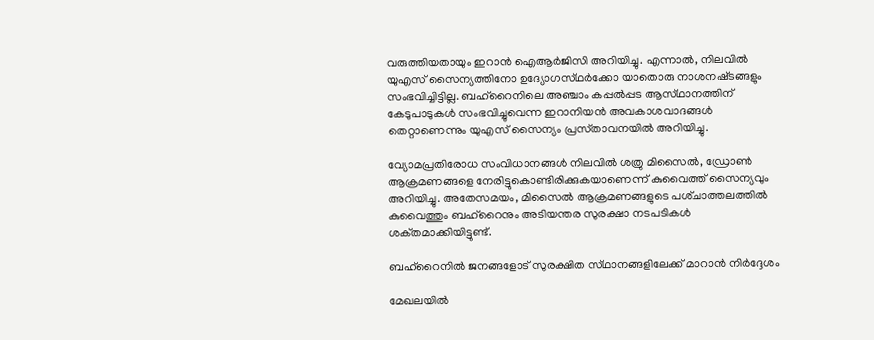വരുത്തിയതായും ഇറാൻ ഐആർജിസി അറിയിച്ചു. എന്നാൽ, നിലവിൽ യുഎസ് സൈന്യത്തിനോ ഉദ്യോഗസ്‌ഥർക്കോ യാതൊരു നാശനഷ്‌ടങ്ങളും സംഭവിച്ചിട്ടില്ല. ബഹ്‌റൈനിലെ അഞ്ചാം കപ്പൽപ്പട ആസ്‌ഥാനത്തിന് കേടുപാടുകൾ സംഭവിച്ചുവെന്ന ഇറാനിയൻ അവകാശവാദങ്ങൾ തെറ്റാണെന്നും യുഎസ് സൈന്യം പ്രസ്‌താവനയിൽ അറിയിച്ചു.

വ്യോമപ്രതിരോധ സംവിധാനങ്ങൾ നിലവിൽ ശത്രു മിസൈൽ, ഡ്രോൺ ആക്രമണങ്ങളെ നേരിട്ടുകൊണ്ടിരിക്കുകയാണെന്ന് കുവൈത്ത് സൈന്യവും അറിയിച്ചു. അതേസമയം, മിസൈൽ ആക്രമണങ്ങളുടെ പശ്‌ചാത്തലത്തിൽ കുവൈത്തും ബഹ്‌റൈനും അടിയന്തര സുരക്ഷാ നടപടികൾ ശക്‌തമാക്കിയിട്ടുണ്ട്.

ബഹ്‌റൈനിൽ ജനങ്ങളോട് സുരക്ഷിത സ്‌ഥാനങ്ങളിലേക്ക് മാറാൻ നിർദ്ദേശം

മേഖലയിൽ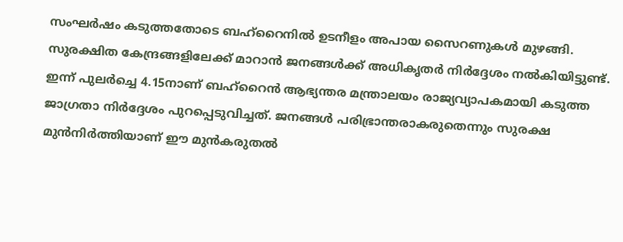സംഘർഷം കടുത്തതോടെ ബഹ്‌റൈനിൽ ഉടനീളം അപായ സൈറണുകൾ മുഴങ്ങി. സുരക്ഷിത കേന്ദ്രങ്ങളിലേക്ക് മാറാൻ ജനങ്ങൾക്ക് അധികൃതർ നിർദ്ദേശം നൽകിയിട്ടുണ്ട്. ഇന്ന് പുലർച്ചെ 4.15നാണ് ബഹ്‌റൈൻ ആഭ്യന്തര മന്ത്രാലയം രാജ്യവ്യാപകമായി കടുത്ത ജാഗ്രതാ നിർദ്ദേശം പുറപ്പെടുവിച്ചത്. ജനങ്ങൾ പരിഭ്രാന്തരാകരുതെന്നും സുരക്ഷ മുൻനിർത്തിയാണ് ഈ മുൻകരുതൽ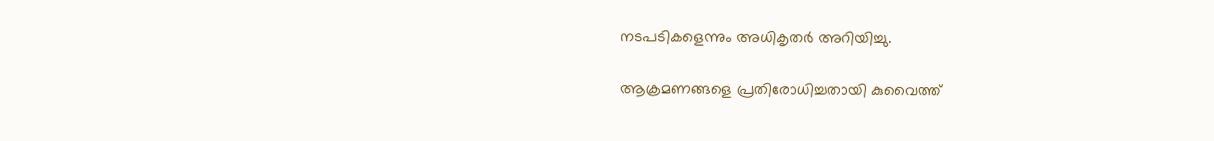നടപടികളെന്നും അധികൃതർ അറിയിച്ചു.

ആക്രമണങ്ങളെ പ്രതിരോധിച്ചതായി കുവൈത്ത്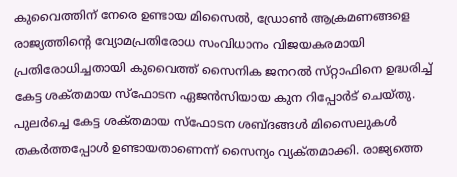കുവൈത്തിന് നേരെ ഉണ്ടായ മിസൈൽ, ഡ്രോൺ ആക്രമണങ്ങളെ രാജ്യത്തിന്റെ വ്യോമപ്രതിരോധ സംവിധാനം വിജയകരമായി പ്രതിരോധിച്ചതായി കുവൈത്ത് സൈനിക ജനറൽ സ്‌റ്റാഫിനെ ഉദ്ധരിച്ച് കേട്ട ശക്‌തമായ സ്‌ഫോടന ഏജൻസിയായ കുന റിപ്പോർട് ചെയ്‌തു. പുലർച്ചെ കേട്ട ശക്‌തമായ സ്‌ഫോടന ശബ്‌ദങ്ങൾ മിസൈലുകൾ തകർത്തപ്പോൾ ഉണ്ടായതാണെന്ന് സൈന്യം വ്യക്‌തമാക്കി. രാജ്യത്തെ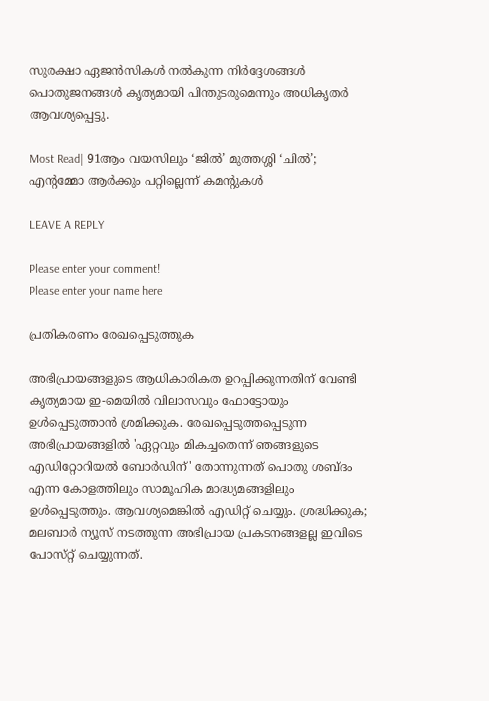സുരക്ഷാ ഏജൻസികൾ നൽകുന്ന നിർദ്ദേശങ്ങൾ പൊതുജനങ്ങൾ കൃത്യമായി പിന്തുടരുമെന്നും അധികൃതർ ആവശ്യപ്പെട്ടു.

Most Read| 91ആം വയസിലും ‘ജിൽ’ മുത്തശ്ശി ‘ചിൽ’; എന്റമ്മോ ആർക്കും പറ്റില്ലെന്ന് കമന്റുകൾ

LEAVE A REPLY

Please enter your comment!
Please enter your name here

പ്രതികരണം രേഖപ്പെടുത്തുക

അഭിപ്രായങ്ങളുടെ ആധികാരികത ഉറപ്പിക്കുന്നതിന് വേണ്ടി കൃത്യമായ ഇ-മെയിൽ വിലാസവും ഫോട്ടോയും ഉൾപ്പെടുത്താൻ ശ്രമിക്കുക. രേഖപ്പെടുത്തപ്പെടുന്ന അഭിപ്രായങ്ങളിൽ 'ഏറ്റവും മികച്ചതെന്ന് ഞങ്ങളുടെ എഡിറ്റോറിയൽ ബോർഡിന്' തോന്നുന്നത് പൊതു ശബ്‌ദം എന്ന കോളത്തിലും സാമൂഹിക മാദ്ധ്യമങ്ങളിലും ഉൾപ്പെടുത്തും. ആവശ്യമെങ്കിൽ എഡിറ്റ് ചെയ്യും. ശ്രദ്ധിക്കുക; മലബാർ ന്യൂസ് നടത്തുന്ന അഭിപ്രായ പ്രകടനങ്ങളല്ല ഇവിടെ പോസ്‌റ്റ് ചെയ്യുന്നത്.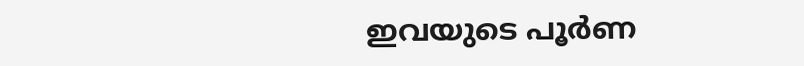ഇവയുടെ പൂർണ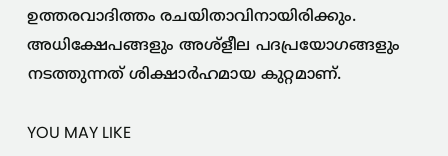ഉത്തരവാദിത്തം രചയിതാവിനായിരിക്കും. അധിക്ഷേപങ്ങളും അശ്‌ളീല പദപ്രയോഗങ്ങളും നടത്തുന്നത് ശിക്ഷാർഹമായ കുറ്റമാണ്.

YOU MAY LIKE